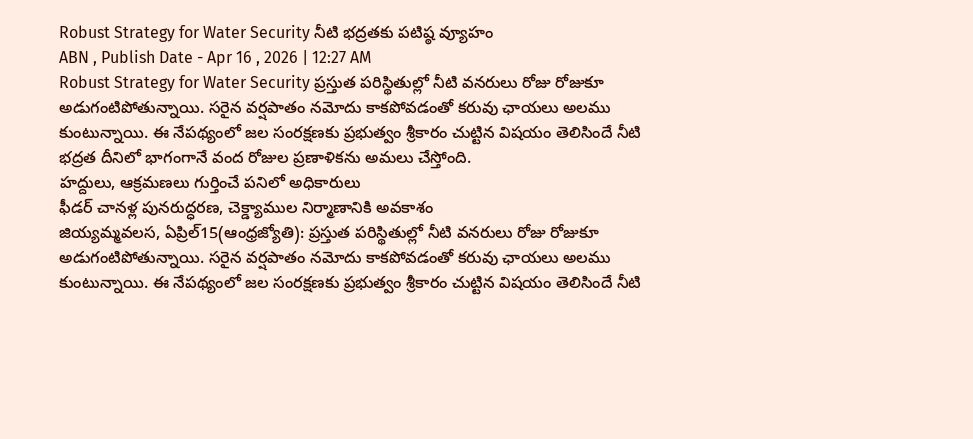Robust Strategy for Water Security నీటి భద్రతకు పటిష్ఠ వ్యూహం
ABN , Publish Date - Apr 16 , 2026 | 12:27 AM
Robust Strategy for Water Security ప్రస్తుత పరిస్థితుల్లో నీటి వనరులు రోజు రోజుకూ అడుగంటిపోతున్నాయి. సరైన వర్షపాతం నమోదు కాకపోవడంతో కరువు ఛాయలు అలము కుంటున్నాయి. ఈ నేపథ్యంలో జల సంరక్షణకు ప్రభుత్వం శ్రీకారం చుట్టిన విషయం తెలిసిందే నీటి భద్రత దీనిలో భాగంగానే వంద రోజుల ప్రణాళికను అమలు చేస్తోంది.
హద్దులు, ఆక్రమణలు గుర్తించే పనిలో అధికారులు
ఫీడర్ చానళ్ల పునరుద్ధరణ, చెక్డ్యాముల నిర్మాణానికి అవకాశం
జియ్యమ్మవలస, ఏప్రిల్15(ఆంధ్రజ్యోతి): ప్రస్తుత పరిస్థితుల్లో నీటి వనరులు రోజు రోజుకూ అడుగంటిపోతున్నాయి. సరైన వర్షపాతం నమోదు కాకపోవడంతో కరువు ఛాయలు అలము కుంటున్నాయి. ఈ నేపథ్యంలో జల సంరక్షణకు ప్రభుత్వం శ్రీకారం చుట్టిన విషయం తెలిసిందే నీటి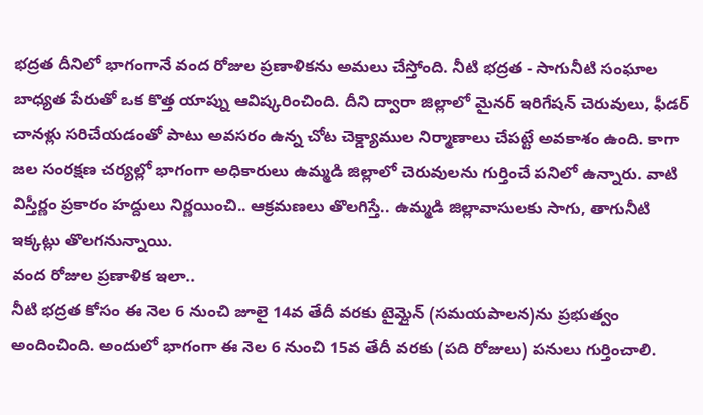భద్రత దీనిలో భాగంగానే వంద రోజుల ప్రణాళికను అమలు చేస్తోంది. నీటి భద్రత - సాగునీటి సంఘాల బాధ్యత పేరుతో ఒక కొత్త యాప్ను ఆవిష్కరించింది. దీని ద్వారా జిల్లాలో మైనర్ ఇరిగేషన్ చెరువులు, ఫీడర్ చానళ్లు సరిచేయడంతో పాటు అవసరం ఉన్న చోట చెక్డ్యాముల నిర్మాణాలు చేపట్టే అవకాశం ఉంది. కాగా జల సంరక్షణ చర్యల్లో భాగంగా అధికారులు ఉమ్మడి జిల్లాలో చెరువులను గుర్తించే పనిలో ఉన్నారు. వాటి విస్తీర్ణం ప్రకారం హద్దులు నిర్ణయించి.. ఆక్రమణలు తొలగిస్తే.. ఉమ్మడి జిల్లావాసులకు సాగు, తాగునీటి ఇక్కట్లు తొలగనున్నాయి.
వంద రోజుల ప్రణాళిక ఇలా..
నీటి భద్రత కోసం ఈ నెల 6 నుంచి జూలై 14వ తేదీ వరకు టైమ్లైన్ (సమయపాలన)ను ప్రభుత్వం అందించింది. అందులో భాగంగా ఈ నెల 6 నుంచి 15వ తేదీ వరకు (పది రోజులు) పనులు గుర్తించాలి.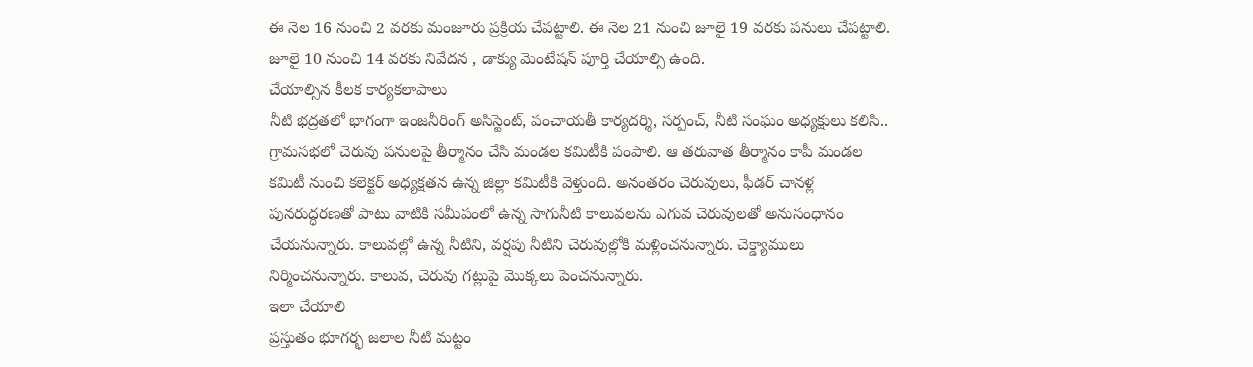ఈ నెల 16 నుంచి 2 వరకు మంజూరు ప్రక్రియ చేపట్టాలి. ఈ నెల 21 నుంచి జూలై 19 వరకు పనులు చేపట్టాలి. జూలై 10 నుంచి 14 వరకు నివేదన , డాక్యు మెంటేషన్ పూర్తి చేయాల్సి ఉంది.
చేయాల్సిన కీలక కార్యకలాపాలు
నీటి భద్రతలో భాగంగా ఇంజనీరింగ్ అసిస్టెంట్, పంచాయతీ కార్యదర్శి, సర్పంచ్, నీటి సంఘం అధ్యక్షులు కలిసి.. గ్రామసభలో చెరువు పనులపై తీర్మానం చేసి మండల కమిటీకి పంపాలి. ఆ తరువాత తీర్మానం కాపీ మండల కమిటీ నుంచి కలెక్టర్ అధ్యక్షతన ఉన్న జిల్లా కమిటీకి వెళ్తుంది. అనంతరం చెరువులు, ఫీడర్ చానళ్ల పునరుద్ధరణతో పాటు వాటికి సమీపంలో ఉన్న సాగునీటి కాలువలను ఎగువ చెరువులతో అనుసంధానం చేయనున్నారు. కాలువల్లో ఉన్న నీటిని, వర్షపు నీటిని చెరువుల్లోకి మళ్లించనున్నారు. చెక్డ్యాములు నిర్మించనున్నారు. కాలువ, చెరువు గట్లుపై మొక్కలు పెంచనున్నారు.
ఇలా చేయాలి
ప్రస్తుతం భూగర్భ జలాల నీటి మట్టం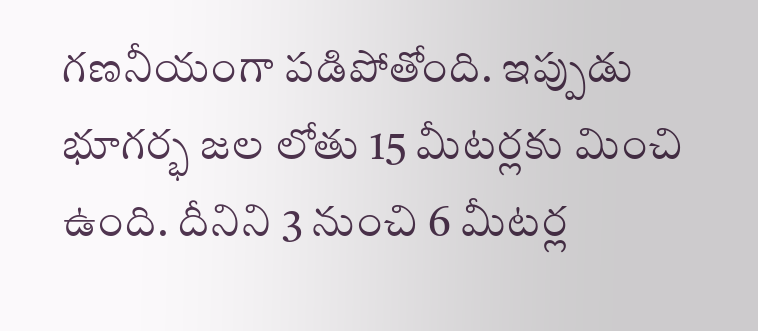గణనీయంగా పడిపోతోంది. ఇప్పుడు భూగర్భ జల లోతు 15 మీటర్లకు మించి ఉంది. దీనిని 3 నుంచి 6 మీటర్ల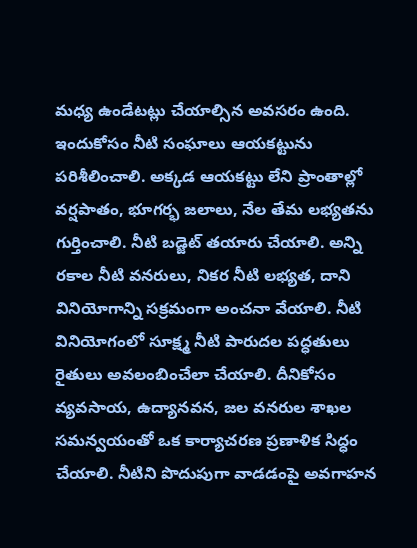మధ్య ఉండేటట్లు చేయాల్సిన అవసరం ఉంది. ఇందుకోసం నీటి సంఘాలు ఆయకట్టును పరిశీలించాలి. అక్కడ ఆయకట్టు లేని ప్రాంతాల్లో వర్షపాతం, భూగర్భ జలాలు, నేల తేమ లభ్యతను గుర్తించాలి. నీటి బడ్జెట్ తయారు చేయాలి. అన్ని రకాల నీటి వనరులు, నికర నీటి లభ్యత, దాని వినియోగాన్ని సక్రమంగా అంచనా వేయాలి. నీటి వినియోగంలో సూక్ష్మ నీటి పారుదల పద్ధతులు రైతులు అవలంబించేలా చేయాలి. దీనికోసం వ్యవసాయ, ఉద్యానవన, జల వనరుల శాఖల సమన్వయంతో ఒక కార్యాచరణ ప్రణాళిక సిద్ధం చేయాలి. నీటిని పొదుపుగా వాడడంపై అవగాహన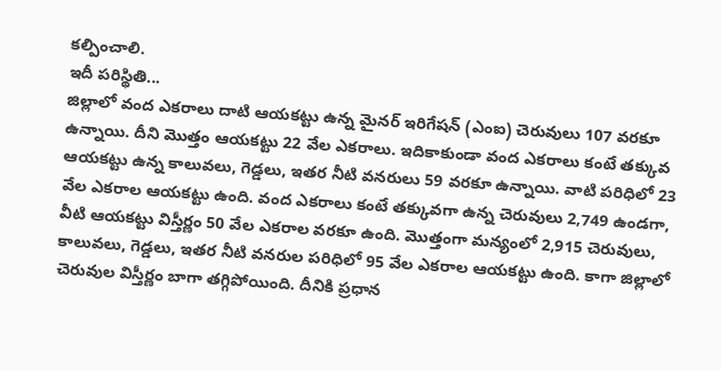కల్పించాలి.
ఇదీ పరిస్థితి...
జిల్లాలో వంద ఎకరాలు దాటి ఆయకట్టు ఉన్న మైనర్ ఇరిగేషన్ (ఎంఐ) చెరువులు 107 వరకూ ఉన్నాయి. దీని మొత్తం ఆయకట్టు 22 వేల ఎకరాలు. ఇదికాకుండా వంద ఎకరాలు కంటే తక్కువ ఆయకట్టు ఉన్న కాలువలు, గెడ్డలు, ఇతర నీటి వనరులు 59 వరకూ ఉన్నాయి. వాటి పరిధిలో 23 వేల ఎకరాల ఆయకట్టు ఉంది. వంద ఎకరాలు కంటే తక్కువగా ఉన్న చెరువులు 2,749 ఉండగా, వీటి ఆయకట్టు విస్తీర్ణం 50 వేల ఎకరాల వరకూ ఉంది. మొత్తంగా మన్యంలో 2,915 చెరువులు, కాలువలు, గెడ్డలు, ఇతర నీటి వనరుల పరిధిలో 95 వేల ఎకరాల ఆయకట్టు ఉంది. కాగా జిల్లాలో చెరువుల విస్తీర్ణం బాగా తగ్గిపోయింది. దీనికి ప్రధాన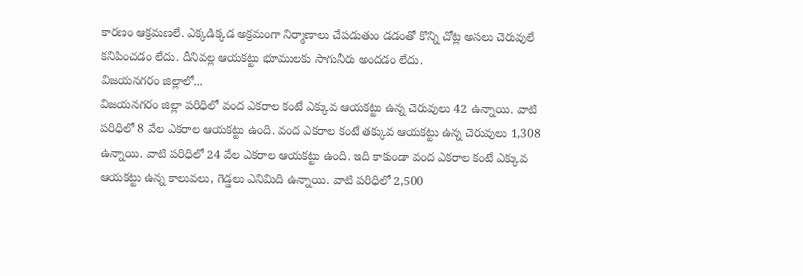కారణం ఆక్రమణలే. ఎక్కడిక్కడ అక్రమంగా నిర్మాణాలు చేపడుతుం డడంతో కొన్ని చోట్ల అసలు చెరువులే కనిపించడం లేదు. దీనివల్ల ఆయకట్టు భూములకు సాగునీరు అందడం లేదు.
విజయనగరం జిల్లాలో...
విజయనగరం జిల్లా పరిధిలో వంద ఎకరాల కంటే ఎక్కువ ఆయకట్టు ఉన్న చెరువులు 42 ఉన్నాయి. వాటి పరిధిలో 8 వేల ఎకరాల ఆయకట్టు ఉంది. వంద ఎకరాల కంటే తక్కువ ఆయకట్టు ఉన్న చెరువులు 1,308 ఉన్నాయి. వాటి పరిధిలో 24 వేల ఎకరాల ఆయకట్టు ఉంది. ఇది కాకుండా వంద ఎకరాల కంటే ఎక్కువ ఆయకట్టు ఉన్న కాలువలు, గెడ్డలు ఎనిమిది ఉన్నాయి. వాటి పరిధిలో 2,500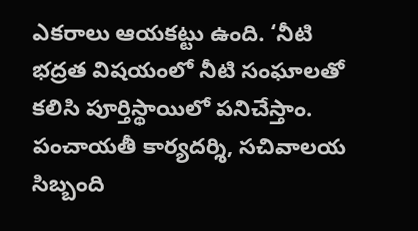ఎకరాలు ఆయకట్టు ఉంది. ‘నీటి భద్రత విషయంలో నీటి సంఘాలతో కలిసి పూర్తిస్థాయిలో పనిచేస్తాం. పంచాయతీ కార్యదర్శి, సచివాలయ సిబ్బంది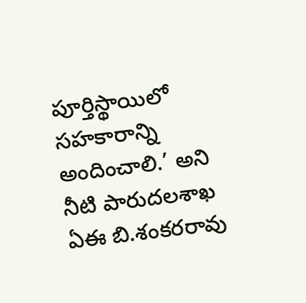పూర్తిస్థాయిలో సహకారాన్ని అందించాలి.’ అని నీటి పారుదలశాఖ ఏఈ బి.శంకరరావు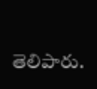తెలిపారు.